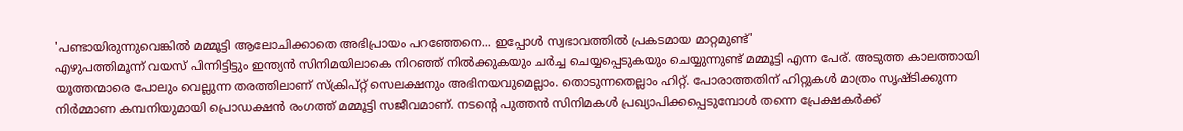'പണ്ടായിരുന്നുവെങ്കിൽ മമ്മൂട്ടി ആലോചിക്കാതെ അഭിപ്രായം പറഞ്ഞേനെ... ഇപ്പോൾ സ്വഭാവത്തിൽ പ്രകടമായ മാറ്റമുണ്ട്'
എഴുപത്തിമൂന്ന് വയസ് പിന്നിട്ടിട്ടും ഇന്ത്യൻ സിനിമയിലാകെ നിറഞ്ഞ് നിൽക്കുകയും ചർച്ച ചെയ്യപ്പെടുകയും ചെയ്യുന്നുണ്ട് മമ്മൂട്ടി എന്ന പേര്. അടുത്ത കാലത്തായി യൂത്തന്മാരെ പോലും വെല്ലുന്ന തരത്തിലാണ് സ്ക്രിപ്റ്റ് സെലക്ഷനും അഭിനയവുമെല്ലാം. തൊടുന്നതെല്ലാം ഹിറ്റ്. പോരാത്തതിന് ഹിറ്റുകൾ മാത്രം സൃഷ്ടിക്കുന്ന നിർമ്മാണ കമ്പനിയുമായി പ്രൊഡക്ഷൻ രംഗത്ത് മമ്മൂട്ടി സജീവമാണ്. നടന്റെ പുത്തൻ സിനിമകൾ പ്രഖ്യാപിക്കപ്പെടുമ്പോൾ തന്നെ പ്രേക്ഷകർക്ക്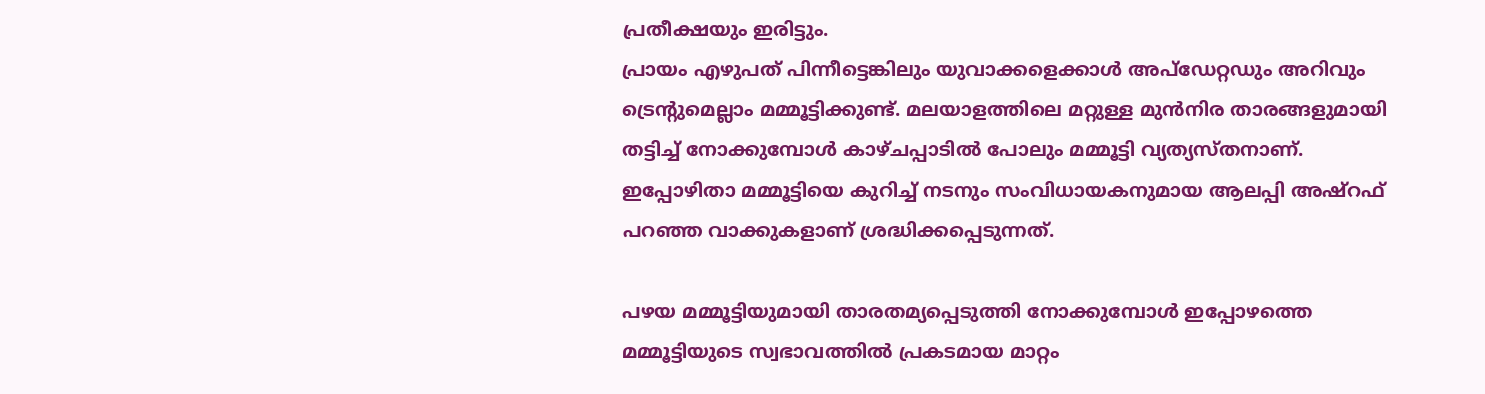പ്രതീക്ഷയും ഇരിട്ടും.
പ്രായം എഴുപത് പിന്നീട്ടെങ്കിലും യുവാക്കളെക്കാൾ അപ്ഡേറ്റഡും അറിവും ട്രെന്റുമെല്ലാം മമ്മൂട്ടിക്കുണ്ട്. മലയാളത്തിലെ മറ്റുള്ള മുൻനിര താരങ്ങളുമായി തട്ടിച്ച് നോക്കുമ്പോൾ കാഴ്ചപ്പാടിൽ പോലും മമ്മൂട്ടി വ്യത്യസ്തനാണ്. ഇപ്പോഴിതാ മമ്മൂട്ടിയെ കുറിച്ച് നടനും സംവിധായകനുമായ ആലപ്പി അഷ്റഫ് പറഞ്ഞ വാക്കുകളാണ് ശ്രദ്ധിക്കപ്പെടുന്നത്.

പഴയ മമ്മൂട്ടിയുമായി താരതമ്യപ്പെടുത്തി നോക്കുമ്പോൾ ഇപ്പോഴത്തെ മമ്മൂട്ടിയുടെ സ്വഭാവത്തിൽ പ്രകടമായ മാറ്റം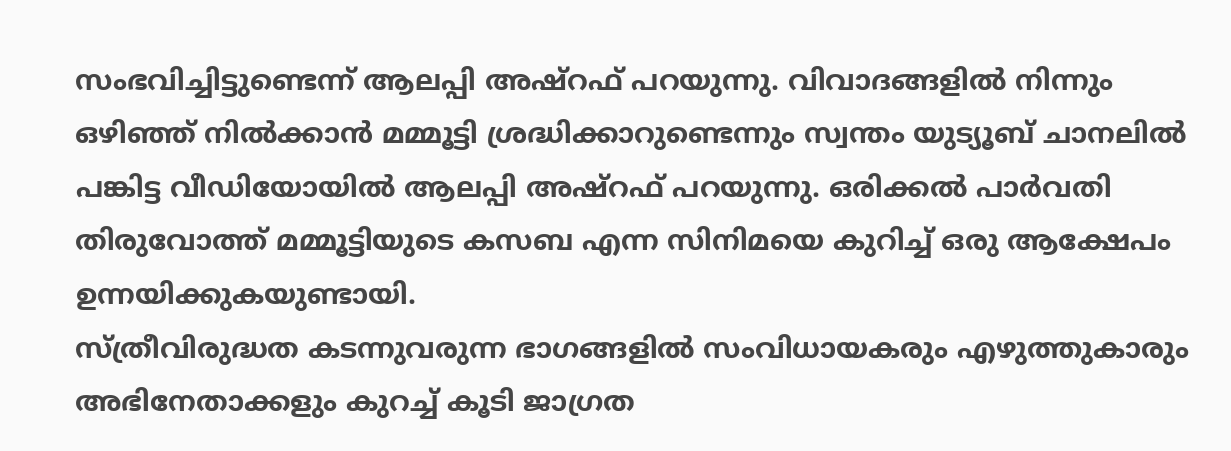സംഭവിച്ചിട്ടുണ്ടെന്ന് ആലപ്പി അഷ്റഫ് പറയുന്നു. വിവാദങ്ങളിൽ നിന്നും ഒഴിഞ്ഞ് നിൽക്കാൻ മമ്മൂട്ടി ശ്രദ്ധിക്കാറുണ്ടെന്നും സ്വന്തം യുട്യൂബ് ചാനലിൽ പങ്കിട്ട വീഡിയോയിൽ ആലപ്പി അഷ്റഫ് പറയുന്നു. ഒരിക്കൽ പാർവതി തിരുവോത്ത് മമ്മൂട്ടിയുടെ കസബ എന്ന സിനിമയെ കുറിച്ച് ഒരു ആക്ഷേപം ഉന്നയിക്കുകയുണ്ടായി.
സ്ത്രീവിരുദ്ധത കടന്നുവരുന്ന ഭാഗങ്ങളിൽ സംവിധായകരും എഴുത്തുകാരും അഭിനേതാക്കളും കുറച്ച് കൂടി ജാഗ്രത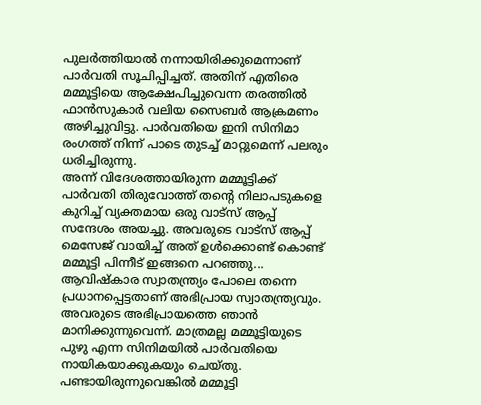പുലർത്തിയാൽ നന്നായിരിക്കുമെന്നാണ് പാർവതി സൂചിപ്പിച്ചത്. അതിന് എതിരെ മമ്മൂട്ടിയെ ആക്ഷേപിച്ചുവെന്ന തരത്തിൽ ഫാൻസുകാർ വലിയ സൈബർ ആക്രമണം അഴിച്ചുവിട്ടു. പാർവതിയെ ഇനി സിനിമാ രംഗത്ത് നിന്ന് പാടെ തുടച്ച് മാറ്റുമെന്ന് പലരും ധരിച്ചിരുന്നു.
അന്ന് വിദേശത്തായിരുന്ന മമ്മൂട്ടിക്ക് പാർവതി തിരുവോത്ത് തന്റെ നിലാപടുകളെ കുറിച്ച് വ്യക്തമായ ഒരു വാട്സ് ആപ്പ് സന്ദേശം അയച്ചു. അവരുടെ വാട്സ് ആപ്പ് മെസേജ് വായിച്ച് അത് ഉൾക്കൊണ്ട് കൊണ്ട് മമ്മൂട്ടി പിന്നീട് ഇങ്ങനെ പറഞ്ഞു... ആവിഷ്കാര സ്വാതന്ത്ര്യം പോലെ തന്നെ പ്രധാനപ്പെട്ടതാണ് അഭിപ്രായ സ്വാതന്ത്ര്യവും. അവരുടെ അഭിപ്രായത്തെ ഞാൻ മാനിക്കുന്നുവെന്ന്. മാത്രമല്ല മമ്മൂട്ടിയുടെ പുഴു എന്ന സിനിമയിൽ പാർവതിയെ നായികയാക്കുകയും ചെയ്തു.
പണ്ടായിരുന്നുവെങ്കിൽ മമ്മൂട്ടി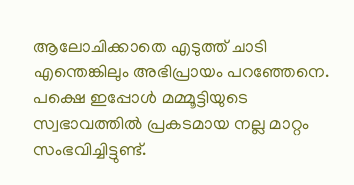ആലോചിക്കാതെ എടുത്ത് ചാടി എന്തെങ്കിലും അഭിപ്രായം പറഞ്ഞേനെ. പക്ഷെ ഇപ്പോൾ മമ്മൂട്ടിയുടെ സ്വഭാവത്തിൽ പ്രകടമായ നല്ല മാറ്റം സംഭവിച്ചിട്ടുണ്ട്.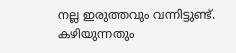നല്ല ഇരുത്തവും വന്നിട്ടുണ്ട്. കഴിയുന്നതും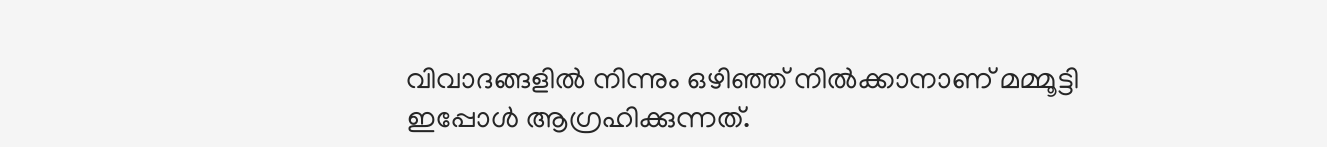വിവാദങ്ങളിൽ നിന്നും ഒഴിഞ്ഞ് നിൽക്കാനാണ് മമ്മൂട്ടി ഇപ്പോൾ ആഗ്രഹിക്കുന്നത്.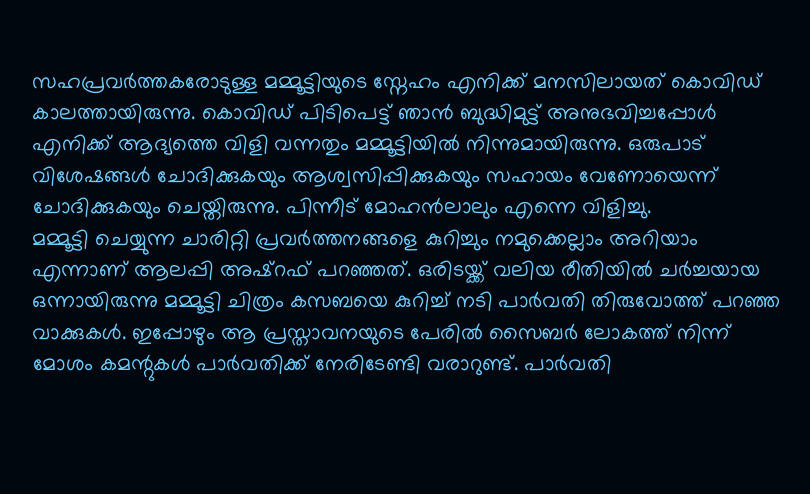സഹപ്രവർത്തകരോടുള്ള മമ്മൂട്ടിയുടെ സ്നേഹം എനിക്ക് മനസിലായത് കൊവിഡ് കാലത്തായിരുന്നു. കൊവിഡ് പിടിപെട്ട് ഞാൻ ബുദ്ധിമുട്ട് അനുഭവിച്ചപ്പോൾ എനിക്ക് ആദ്യത്തെ വിളി വന്നതും മമ്മൂട്ടിയിൽ നിന്നുമായിരുന്നു. ഒരുപാട് വിശേഷങ്ങൾ ചോദിക്കുകയും ആശ്വസിപ്പിക്കുകയും സഹായം വേണോയെന്ന് ചോദിക്കുകയും ചെയ്തിരുന്നു. പിന്നീട് മോഹൻലാലും എന്നെ വിളിച്ചു.
മമ്മൂട്ടി ചെയ്യുന്ന ചാരിറ്റി പ്രവർത്തനങ്ങളെ കുറിച്ചും നമുക്കെല്ലാം അറിയാം എന്നാണ് ആലപ്പി അഷ്റഫ് പറഞ്ഞത്. ഒരിടയ്ക്ക് വലിയ രീതിയിൽ ചർച്ചയായ ഒന്നായിരുന്നു മമ്മൂട്ടി ചിത്രം കസബയെ കുറിച്ച് നടി പാർവതി തിരുവോത്ത് പറഞ്ഞ വാക്കുകൾ. ഇപ്പോഴും ആ പ്രസ്താവനയുടെ പേരിൽ സൈബർ ലോകത്ത് നിന്ന് മോശം കമന്റുകൾ പാർവതിക്ക് നേരിടേണ്ടി വരാറുണ്ട്. പാർവതി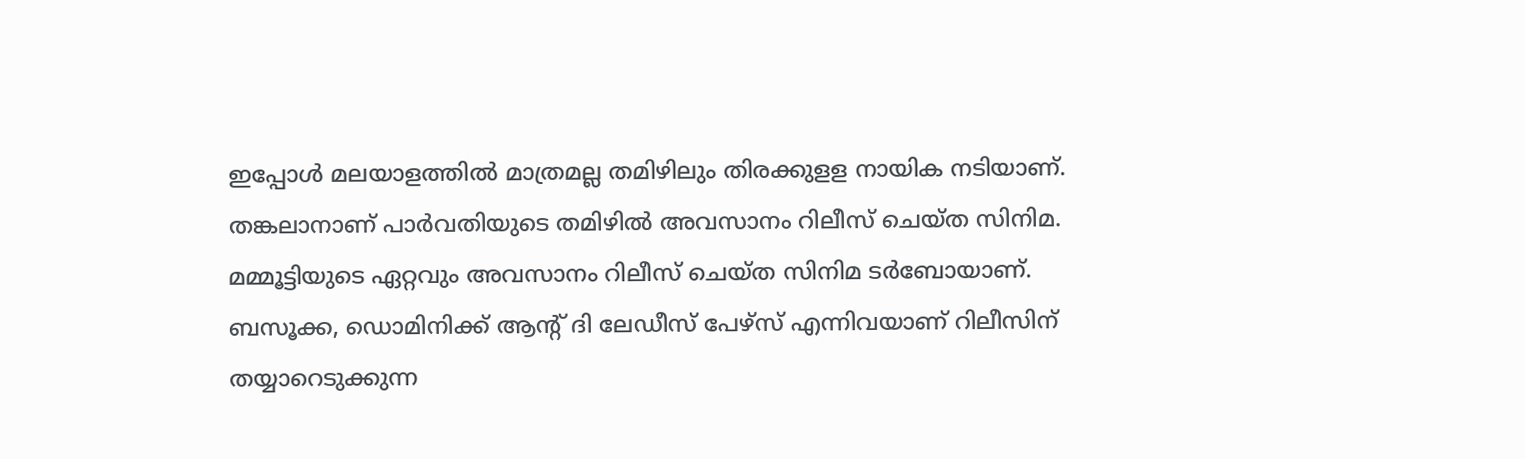ഇപ്പോൾ മലയാളത്തിൽ മാത്രമല്ല തമിഴിലും തിരക്കുളള നായിക നടിയാണ്.
തങ്കലാനാണ് പാർവതിയുടെ തമിഴിൽ അവസാനം റിലീസ് ചെയ്ത സിനിമ. മമ്മൂട്ടിയുടെ ഏറ്റവും അവസാനം റിലീസ് ചെയ്ത സിനിമ ടർബോയാണ്. ബസൂക്ക, ഡൊമിനിക്ക് ആന്റ് ദി ലേഡീസ് പേഴ്സ് എന്നിവയാണ് റിലീസിന് തയ്യാറെടുക്കുന്ന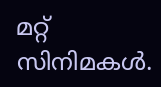മറ്റ് സിനിമകൾ.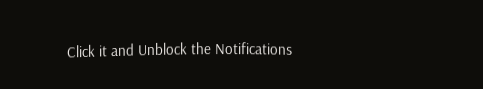Click it and Unblock the Notifications